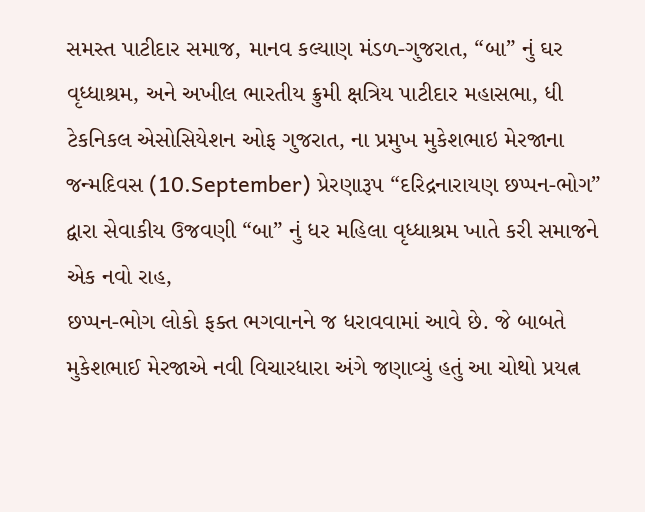સમસ્ત પાટીદાર સમાજ, માનવ કલ્યાણ મંડળ-ગુજરાત, “બા” નું ઘર વૃધ્ધાશ્રમ, અને અખીલ ભારતીય ક્રુમી ક્ષત્રિય પાટીદાર મહાસભા, ધી ટેકનિકલ એસોસિયેશન ઓફ ગુજરાત, ના પ્રમુખ મુકેશભાઇ મેરજાના જન્મદિવસ (10.September) પ્રેરણારૂપ “દરિદ્રનારાયણ છપ્પન-ભોગ” દ્વારા સેવાકીય ઉજવણી “બા” નું ધર મહિલા વૃધ્ધાશ્રમ ખાતે કરી સમાજને એક નવો રાહ,
છપ્પન-ભોગ લોકો ફક્ત ભગવાનને જ ધરાવવામાં આવે છે. જે બાબતે મુકેશભાઈ મેરજાએ નવી વિચારધારા અંગે જણાવ્યું હતું આ ચોથો પ્રયત્ન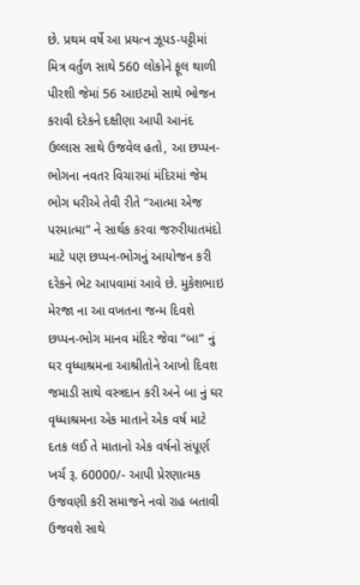છે. પ્રથમ વર્ષે આ પ્રયત્ન ઝૂપડ-પટ્ટીમાં મિત્ર વર્તુળ સાથે 560 લોકોને ફૂલ થાળી પીરશી જેમાં 56 આઇટમો સાથે ભોજન કરાવી દરેકને દક્ષીણા આપી આનંદ ઉલ્લાસ સાથે ઉજવેલ હતો, આ છપ્પન-ભોગના નવતર વિચારમાં મંદિરમાં જેમ ભોગ ધરીએ તેવી રીતે “આત્મા એજ પરમાત્મા” ને સાર્થક કરવા જરુરીયાતમંદો માટે પણ છપ્પન-ભોગનું આયોજન કરી દરેકને ભેટ આપવામાં આવે છે. મુકેશભાઇ મેરજા ના આ વખતના જન્મ દિવશે છપ્પન-ભોગ માનવ મંદિર જેવા “બા” નું ઘર વૃધ્ધાશ્રમના આશ્રીતોને આખો દિવશ જમાડી સાથે વસ્ત્રદાન કરી અને બા નું ઘર વૃધ્ધાશ્રમના એક માતાને એક વર્ષ માટે દતક લઈ તે માતાનો એક વર્ષનો સંપૂર્ણ ખર્ચ રૂ. 60000/- આપી પ્રેરણાત્મક ઉજવણી કરી સમાજને નવો રાહ બતાવી ઉજવશે સાથે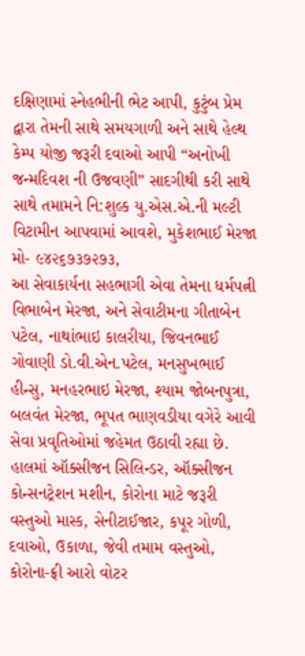દક્ષિણામાં સ્નેહભીની ભેટ આપી, કુટુંબ પ્રેમ દ્વારા તેમની સાથે સમયગાળી અને સાથે હેલ્થ કેમ્પ યોજી જરૂરી દવાઓ આપી “અનોખી જન્મદિવશ ની ઉજવણી” સાદગીથી કરી સાથે સાથે તમામને નિ:શુલ્ક યુ.એસ.એ.ની મલ્ટી વિટામીન આપવામાં આવશે, મુકેશભાઈ મેરજા મો- ૯૪૨૬૭૩૭૨૭૩,
આ સેવાકાર્યના સહભાગી એવા તેમના ધર્મપત્ની વિભાબેન મેરજા, અને સેવાટીમના ગીતાબેન પટેલ, નાથાંભાઇ કાલરીયા, જિવનભાઈ ગોવાણી ડો.વી.એન.પટેલ, મનસુખભાઈ હીન્સુ, મનહરભાઇ મેરજા, શ્યામ જોબનપુત્રા, બલવંત મેરજા, ભૂપત ભાણવડીયા વગેરે આવી સેવા પ્રવૃતિઓમાં જહેમત ઉઠાવી રહ્યા છે. હાલમાં ઑક્સીજન સિલિન્ડર, ઑક્સીજન કોન્સનટ્રેશન મશીન, કોરોના માટે જરૂરી વસ્તુઓ માસ્ક, સેનીટાઈજાર, કપૂર ગોળી, દવાઓ, ઉકાળા, જેવી તમામ વસ્તુઓ, કોરોના-ફ્રી આરો વોટર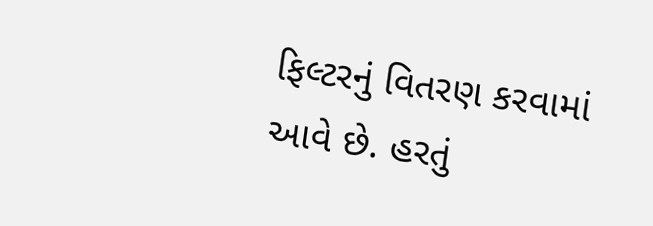ફિલ્ટરનું વિતરણ કરવામાં આવે છે. હરતું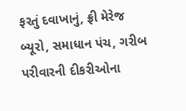ફરતું દવાખાનું, ફ્રી મેરેજ બ્યૂરો, સમાધાન પંચ, ગરીબ પરીવારની દીકરીઓના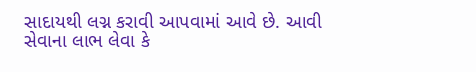સાદાયથી લગ્ન કરાવી આપવામાં આવે છે. આવી સેવાના લાભ લેવા કે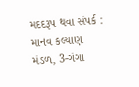મદદરૂપ થવા સંપર્ક : માનવ કલ્યાણ મંડળ, 3-ગંગા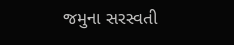જમુના સરસ્વતી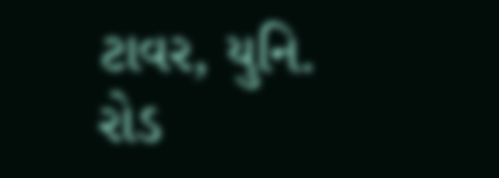ટાવર, યુનિ. રોડ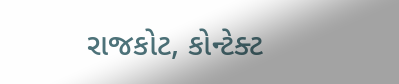રાજકોટ, કોન્ટેક્ટ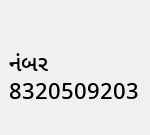નંબર 8320509203